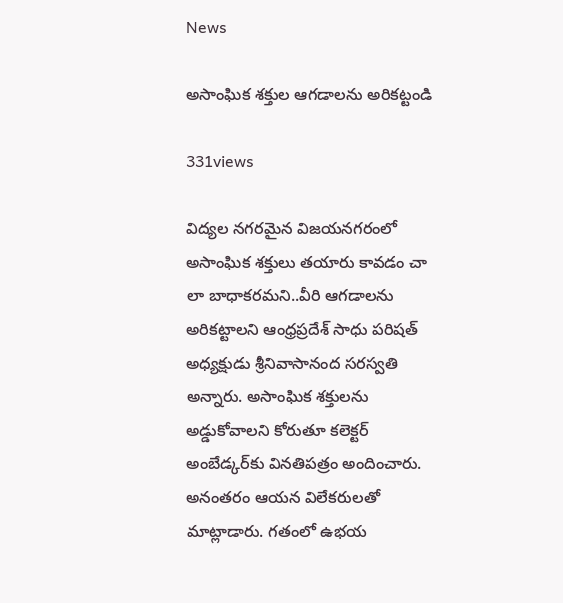News

అసాంఘిక శక్తుల ఆగడాలను అరికట్టండి

331views

విద్యల నగరమైన విజయనగరంలో అసాంఘిక శక్తులు తయారు కావడం చా లా బాధాకరమని..వీరి ఆగడాలను అరికట్టాలని ఆంధ్రప్రదేశ్ సాధు పరిషత్‌ అధ్యక్షుడు శ్రీనివాసానంద సరస్వతి అన్నారు. అసాంఘిక శక్తులను అడ్డుకోవాలని కోరుతూ కలెక్టర్‌ అంబేడ్కర్‌కు వినతిపత్రం అందించారు. అనంతరం ఆయన విలేకరులతో మాట్లాడారు. గతంలో ఉభయ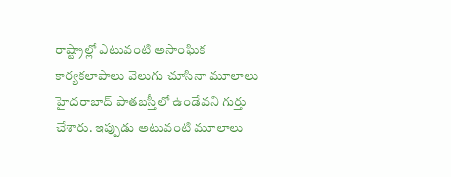రాష్ట్రాల్లో ఎటువంటి అసాంఘిక కార్యకలాపాలు వెలుగు చూసినా మూలాలు హైదరాబాద్‌ పాతబస్తీలో ఉండేవని గుర్తు చేశారు. ఇప్పుడు అటువంటి మూలాలు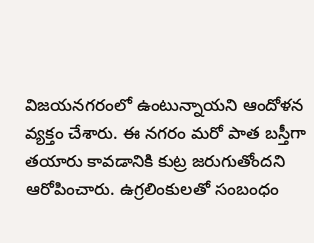విజయనగరంలో ఉంటున్నాయని ఆందోళన వ్యక్తం చేశారు. ఈ నగరం మరో పాత బస్తీగా తయారు కావడానికి కుట్ర జరుగుతోందని ఆరోపించారు. ఉగ్రలింకులతో సంబంధం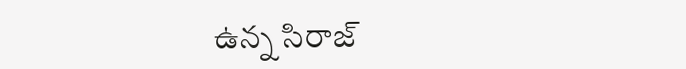ఉన్న సిరాజ్‌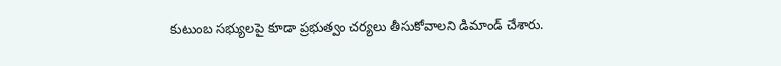కుటుంబ సభ్యులపై కూడా ప్రభుత్వం చర్యలు తీసుకోవాలని డిమాండ్‌ చేశారు.